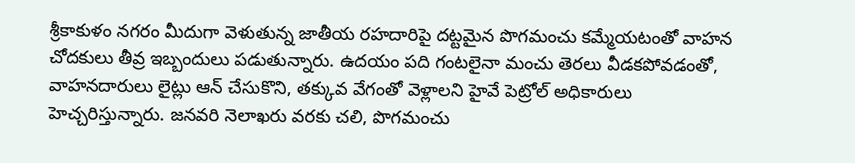శ్రీకాకుళం నగరం మీదుగా వెళుతున్న జాతీయ రహదారిపై దట్టమైన పొగమంచు కమ్మేయటంతో వాహన చోదకులు తీవ్ర ఇబ్బందులు పడుతున్నారు. ఉదయం పది గంటలైనా మంచు తెరలు వీడకపోవడంతో, వాహనదారులు లైట్లు ఆన్ చేసుకొని, తక్కువ వేగంతో వెళ్లాలని హైవే పెట్రోల్ అధికారులు హెచ్చరిస్తున్నారు. జనవరి నెలాఖరు వరకు చలి, పొగమంచు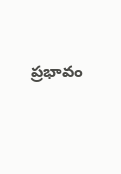ప్రభావం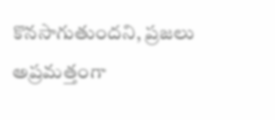కొనసాగుతుందని, ప్రజలు అప్రమత్తంగా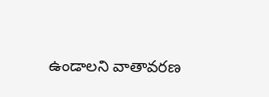ఉండాలని వాతావరణ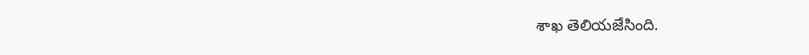శాఖ తెలియజేసింది.